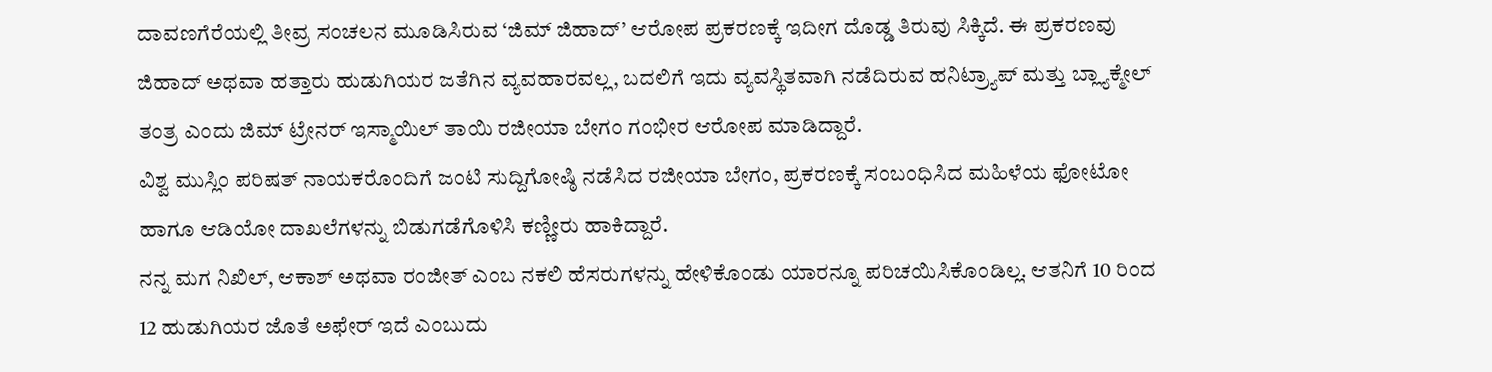ದಾವಣಗೆರೆಯಲ್ಲಿ ತೀವ್ರ ಸಂಚಲನ ಮೂಡಿಸಿರುವ ‘ಜಿಮ್ ಜಿಹಾದ್’ ಆರೋಪ ಪ್ರಕರಣಕ್ಕೆ ಇದೀಗ ದೊಡ್ಡ ತಿರುವು ಸಿಕ್ಕಿದೆ. ಈ ಪ್ರಕರಣವು ಜಿಹಾದ್ ಅಥವಾ ಹತ್ತಾರು ಹುಡುಗಿಯರ ಜತೆಗಿನ ವ್ಯವಹಾರವಲ್ಲ, ಬದಲಿಗೆ ಇದು ವ್ಯವಸ್ಥಿತವಾಗಿ ನಡೆದಿರುವ ಹನಿಟ್ರ್ಯಾಪ್ ಮತ್ತು ಬ್ಲ್ಯಾಕ್ಮೇಲ್ ತಂತ್ರ ಎಂದು ಜಿಮ್ ಟ್ರೇನರ್ ಇಸ್ಮಾಯಿಲ್ ತಾಯಿ ರಜೀಯಾ ಬೇಗಂ ಗಂಭೀರ ಆರೋಪ ಮಾಡಿದ್ದಾರೆ.
ವಿಶ್ವ ಮುಸ್ಲಿಂ ಪರಿಷತ್ ನಾಯಕರೊಂದಿಗೆ ಜಂಟಿ ಸುದ್ದಿಗೋಷ್ಠಿ ನಡೆಸಿದ ರಜೀಯಾ ಬೇಗಂ, ಪ್ರಕರಣಕ್ಕೆ ಸಂಬಂಧಿಸಿದ ಮಹಿಳೆಯ ಫೋಟೋ ಹಾಗೂ ಆಡಿಯೋ ದಾಖಲೆಗಳನ್ನು ಬಿಡುಗಡೆಗೊಳಿಸಿ ಕಣ್ಣೀರು ಹಾಕಿದ್ದಾರೆ.
ನನ್ನ ಮಗ ನಿಖಿಲ್, ಆಕಾಶ್ ಅಥವಾ ರಂಜೀತ್ ಎಂಬ ನಕಲಿ ಹೆಸರುಗಳನ್ನು ಹೇಳಿಕೊಂಡು ಯಾರನ್ನೂ ಪರಿಚಯಿಸಿಕೊಂಡಿಲ್ಲ. ಆತನಿಗೆ 10 ರಿಂದ 12 ಹುಡುಗಿಯರ ಜೊತೆ ಅಫೇರ್ ಇದೆ ಎಂಬುದು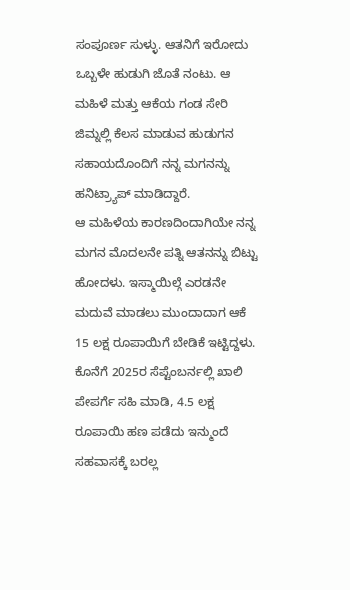ಸಂಪೂರ್ಣ ಸುಳ್ಳು. ಆತನಿಗೆ ಇರೋದು ಒಬ್ಬಳೇ ಹುಡುಗಿ ಜೊತೆ ನಂಟು. ಆ ಮಹಿಳೆ ಮತ್ತು ಆಕೆಯ ಗಂಡ ಸೇರಿ ಜಿಮ್ನಲ್ಲಿ ಕೆಲಸ ಮಾಡುವ ಹುಡುಗನ ಸಹಾಯದೊಂದಿಗೆ ನನ್ನ ಮಗನನ್ನು ಹನಿಟ್ರ್ಯಾಪ್ ಮಾಡಿದ್ದಾರೆ.
ಆ ಮಹಿಳೆಯ ಕಾರಣದಿಂದಾಗಿಯೇ ನನ್ನ ಮಗನ ಮೊದಲನೇ ಪತ್ನಿ ಆತನನ್ನು ಬಿಟ್ಟು ಹೋದಳು. ಇಸ್ಮಾಯಿಲ್ಗೆ ಎರಡನೇ ಮದುವೆ ಮಾಡಲು ಮುಂದಾದಾಗ ಆಕೆ 15 ಲಕ್ಷ ರೂಪಾಯಿಗೆ ಬೇಡಿಕೆ ಇಟ್ಟಿದ್ದಳು. ಕೊನೆಗೆ 2025ರ ಸೆಪ್ಟೆಂಬರ್ನಲ್ಲಿ ಖಾಲಿ ಪೇಪರ್ಗೆ ಸಹಿ ಮಾಡಿ, 4.5 ಲಕ್ಷ ರೂಪಾಯಿ ಹಣ ಪಡೆದು ಇನ್ಮುಂದೆ ಸಹವಾಸಕ್ಕೆ ಬರಲ್ಲ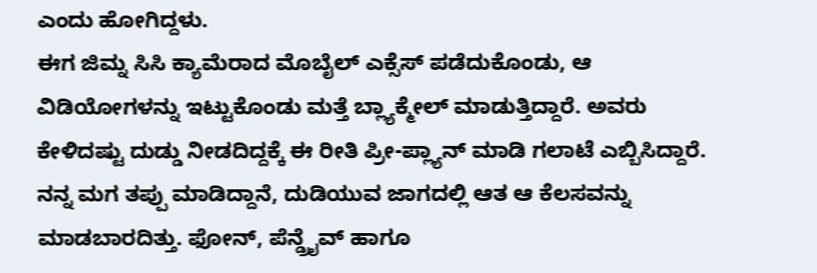ಎಂದು ಹೋಗಿದ್ದಳು.
ಈಗ ಜಿಮ್ನ ಸಿಸಿ ಕ್ಯಾಮೆರಾದ ಮೊಬೈಲ್ ಎಕ್ಸೆಸ್ ಪಡೆದುಕೊಂಡು, ಆ ವಿಡಿಯೋಗಳನ್ನು ಇಟ್ಟುಕೊಂಡು ಮತ್ತೆ ಬ್ಲ್ಯಾಕ್ಮೇಲ್ ಮಾಡುತ್ತಿದ್ದಾರೆ. ಅವರು ಕೇಳಿದಷ್ಟು ದುಡ್ಡು ನೀಡದಿದ್ದಕ್ಕೆ ಈ ರೀತಿ ಪ್ರೀ-ಪ್ಲ್ಯಾನ್ ಮಾಡಿ ಗಲಾಟೆ ಎಬ್ಬಿಸಿದ್ದಾರೆ.
ನನ್ನ ಮಗ ತಪ್ಪು ಮಾಡಿದ್ದಾನೆ, ದುಡಿಯುವ ಜಾಗದಲ್ಲಿ ಆತ ಆ ಕೆಲಸವನ್ನು ಮಾಡಬಾರದಿತ್ತು. ಫೋನ್, ಪೆನ್ಡ್ರೈವ್ ಹಾಗೂ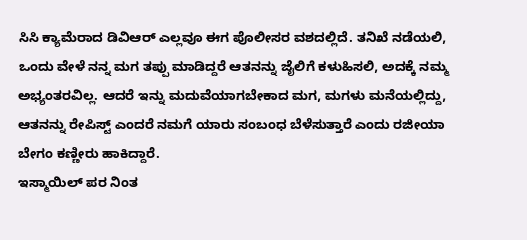ಸಿಸಿ ಕ್ಯಾಮೆರಾದ ಡಿವಿಆರ್ ಎಲ್ಲವೂ ಈಗ ಪೊಲೀಸರ ವಶದಲ್ಲಿದೆ. ತನಿಖೆ ನಡೆಯಲಿ, ಒಂದು ವೇಳೆ ನನ್ನ ಮಗ ತಪ್ಪು ಮಾಡಿದ್ದರೆ ಆತನನ್ನು ಜೈಲಿಗೆ ಕಳುಹಿಸಲಿ, ಅದಕ್ಕೆ ನಮ್ಮ ಅಭ್ಯಂತರವಿಲ್ಲ. ಆದರೆ ಇನ್ನು ಮದುವೆಯಾಗಬೇಕಾದ ಮಗ, ಮಗಳು ಮನೆಯಲ್ಲಿದ್ದು, ಆತನನ್ನು ರೇಪಿಸ್ಟ್ ಎಂದರೆ ನಮಗೆ ಯಾರು ಸಂಬಂಧ ಬೆಳೆಸುತ್ತಾರೆ ಎಂದು ರಜೀಯಾ ಬೇಗಂ ಕಣ್ಣೀರು ಹಾಕಿದ್ದಾರೆ.
ಇಸ್ಮಾಯಿಲ್ ಪರ ನಿಂತ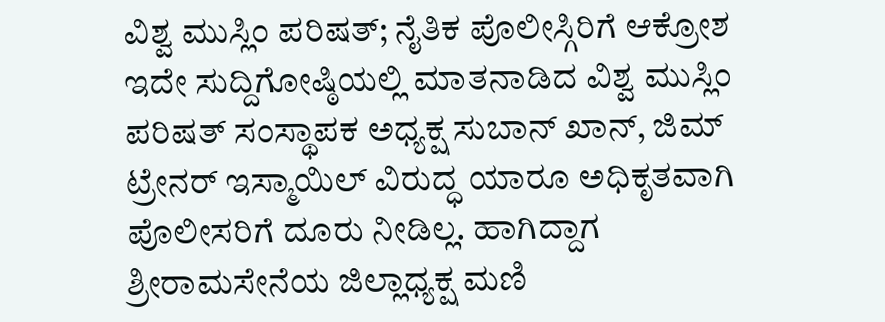ವಿಶ್ವ ಮುಸ್ಲಿಂ ಪರಿಷತ್; ನೈತಿಕ ಪೊಲೀಸ್ಗಿರಿಗೆ ಆಕ್ರೋಶ
ಇದೇ ಸುದ್ದಿಗೋಷ್ಠಿಯಲ್ಲಿ ಮಾತನಾಡಿದ ವಿಶ್ವ ಮುಸ್ಲಿಂ ಪರಿಷತ್ ಸಂಸ್ಥಾಪಕ ಅಧ್ಯಕ್ಷ ಸುಬಾನ್ ಖಾನ್, ಜಿಮ್ ಟ್ರೇನರ್ ಇಸ್ಮಾಯಿಲ್ ವಿರುದ್ಧ ಯಾರೂ ಅಧಿಕೃತವಾಗಿ ಪೊಲೀಸರಿಗೆ ದೂರು ನೀಡಿಲ್ಲ. ಹಾಗಿದ್ದಾಗ ಶ್ರೀರಾಮಸೇನೆಯ ಜಿಲ್ಲಾಧ್ಯಕ್ಷ ಮಣಿ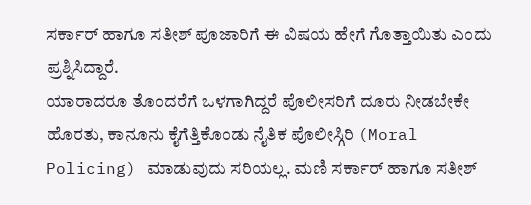ಸರ್ಕಾರ್ ಹಾಗೂ ಸತೀಶ್ ಪೂಜಾರಿಗೆ ಈ ವಿಷಯ ಹೇಗೆ ಗೊತ್ತಾಯಿತು ಎಂದು ಪ್ರಶ್ನಿಸಿದ್ದಾರೆ.
ಯಾರಾದರೂ ತೊಂದರೆಗೆ ಒಳಗಾಗಿದ್ದರೆ ಪೊಲೀಸರಿಗೆ ದೂರು ನೀಡಬೇಕೇ ಹೊರತು, ಕಾನೂನು ಕೈಗೆತ್ತಿಕೊಂಡು ನೈತಿಕ ಪೊಲೀಸ್ಗಿರಿ (Moral Policing) ಮಾಡುವುದು ಸರಿಯಲ್ಲ. ಮಣಿ ಸರ್ಕಾರ್ ಹಾಗೂ ಸತೀಶ್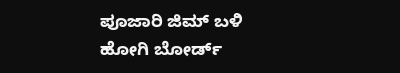ಪೂಜಾರಿ ಜಿಮ್ ಬಳಿ ಹೋಗಿ ಬೋರ್ಡ್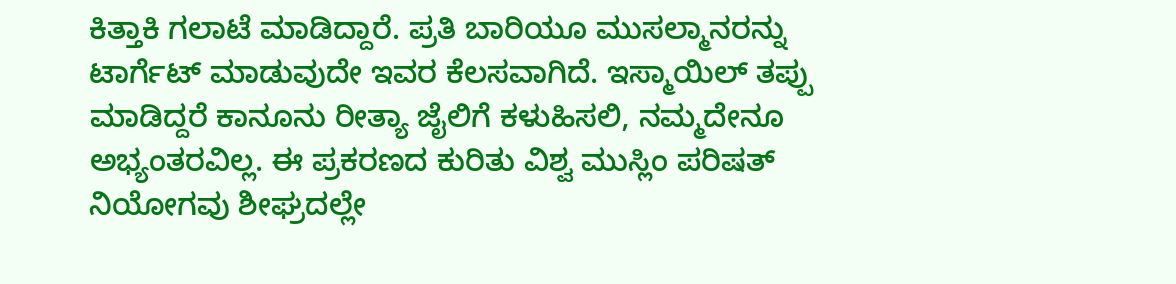ಕಿತ್ತಾಕಿ ಗಲಾಟೆ ಮಾಡಿದ್ದಾರೆ. ಪ್ರತಿ ಬಾರಿಯೂ ಮುಸಲ್ಮಾನರನ್ನು ಟಾರ್ಗೆಟ್ ಮಾಡುವುದೇ ಇವರ ಕೆಲಸವಾಗಿದೆ. ಇಸ್ಮಾಯಿಲ್ ತಪ್ಪು ಮಾಡಿದ್ದರೆ ಕಾನೂನು ರೀತ್ಯಾ ಜೈಲಿಗೆ ಕಳುಹಿಸಲಿ, ನಮ್ಮದೇನೂ ಅಭ್ಯಂತರವಿಲ್ಲ. ಈ ಪ್ರಕರಣದ ಕುರಿತು ವಿಶ್ವ ಮುಸ್ಲಿಂ ಪರಿಷತ್ ನಿಯೋಗವು ಶೀಘ್ರದಲ್ಲೇ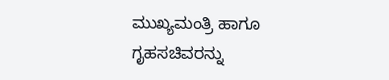ಮುಖ್ಯಮಂತ್ರಿ ಹಾಗೂ ಗೃಹಸಚಿವರನ್ನು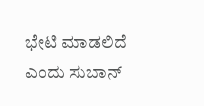ಭೇಟಿ ಮಾಡಲಿದೆ ಎಂದು ಸುಬಾನ್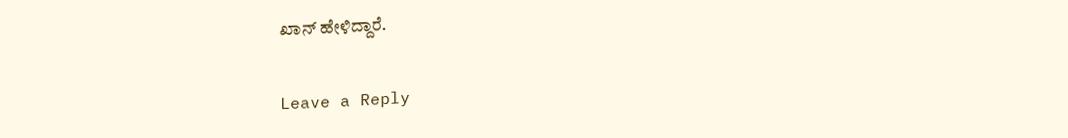ಖಾನ್ ಹೇಳಿದ್ದಾರೆ.

Leave a Reply